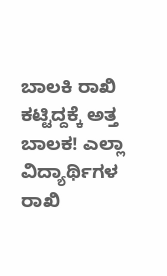ಬಾಲಕಿ ರಾಖಿ ಕಟ್ಟಿದ್ದಕ್ಕೆ ಅತ್ತ ಬಾಲಕ! ಎಲ್ಲಾ ವಿದ್ಯಾರ್ಥಿಗಳ ರಾಖಿ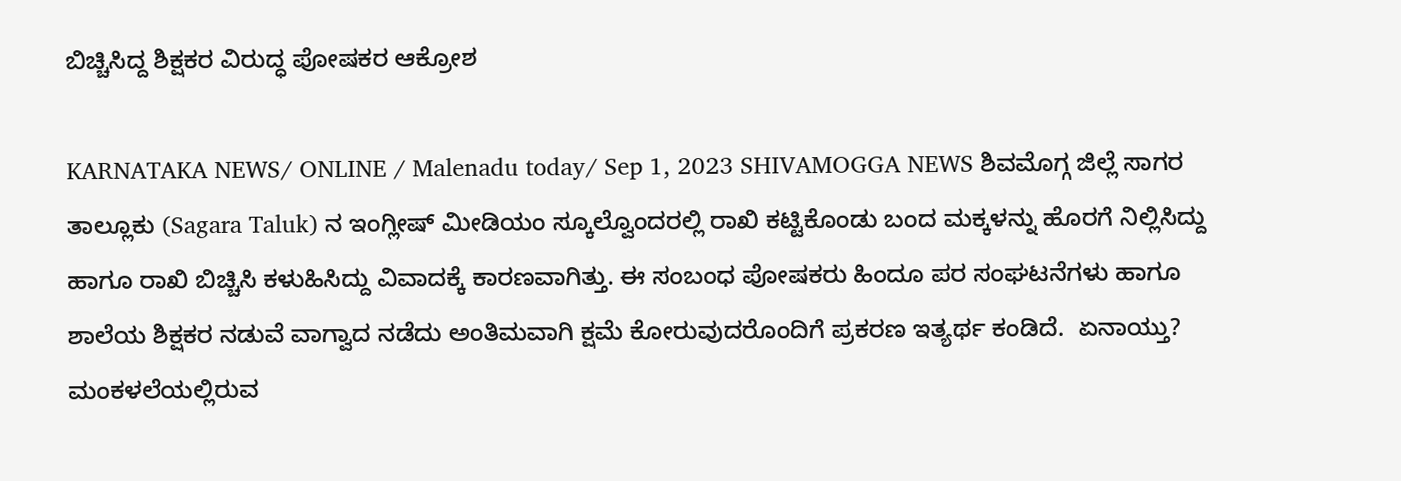ಬಿಚ್ಚಿಸಿದ್ದ ಶಿಕ್ಷಕರ ವಿರುದ್ಧ ಪೋಷಕರ ಆಕ್ರೋಶ

KARNATAKA NEWS/ ONLINE / Malenadu today/ Sep 1, 2023 SHIVAMOGGA NEWS ಶಿವಮೊಗ್ಗ ಜಿಲ್ಲೆ ಸಾಗರ ತಾಲ್ಲೂಕು (Sagara Taluk) ನ ಇಂಗ್ಲೀಷ್ ಮೀಡಿಯಂ ಸ್ಕೂಲ್ವೊಂದರಲ್ಲಿ ರಾಖಿ ಕಟ್ಟಿಕೊಂಡು ಬಂದ ಮಕ್ಕಳನ್ನು ಹೊರಗೆ ನಿಲ್ಲಿಸಿದ್ದು ಹಾಗೂ ರಾಖಿ ಬಿಚ್ಚಿಸಿ ಕಳುಹಿಸಿದ್ದು ವಿವಾದಕ್ಕೆ ಕಾರಣವಾಗಿತ್ತು. ಈ ಸಂಬಂಧ ಪೋಷಕರು ಹಿಂದೂ ಪರ ಸಂಘಟನೆಗಳು ಹಾಗೂ ಶಾಲೆಯ ಶಿಕ್ಷಕರ ನಡುವೆ ವಾಗ್ವಾದ ನಡೆದು ಅಂತಿಮವಾಗಿ ಕ್ಷಮೆ ಕೋರುವುದರೊಂದಿಗೆ ಪ್ರಕರಣ ಇತ್ಯರ್ಥ ಕಂಡಿದೆ.  ಏನಾಯ್ತು? ಮಂಕಳಲೆಯಲ್ಲಿರುವ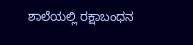ಶಾಲೆಯಲ್ಲಿ ರಕ್ಷಾಬಂಧನ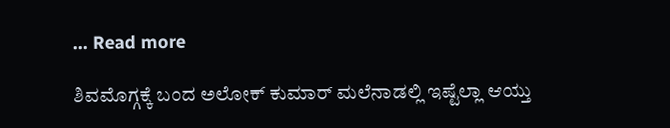… Read more

ಶಿವಮೊಗ್ಗಕ್ಕೆ ಬಂದ ಅಲೋಕ್ ಕುಮಾರ್ ಮಲೆನಾಡಲ್ಲಿ ಇಷ್ಟೆಲ್ಲಾ ಆಯ್ತು